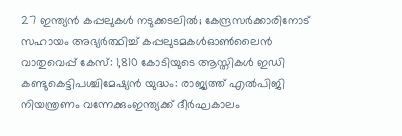27 ഇന്ത്യൻ കപ്പലുകൾ നടുക്കടലിൽ; കേന്ദ്രസർക്കാരിനോട് സഹായം അഭ്യർത്ഥിച്ച് കപ്പലുടമകൾഓൺലൈൻ വാതുവെപ്പ് കേസ്: 1,810 കോടിയുടെ ആസ്തികൾ ഇഡി കണ്ടുകെട്ടിപശ്ചിമേഷ്യൻ യുദ്ധം: രാജ്യത്ത് എൽപിജി നിയന്ത്രണം വന്നേക്കുംഇന്ത്യക്ക് ദീർഘകാലം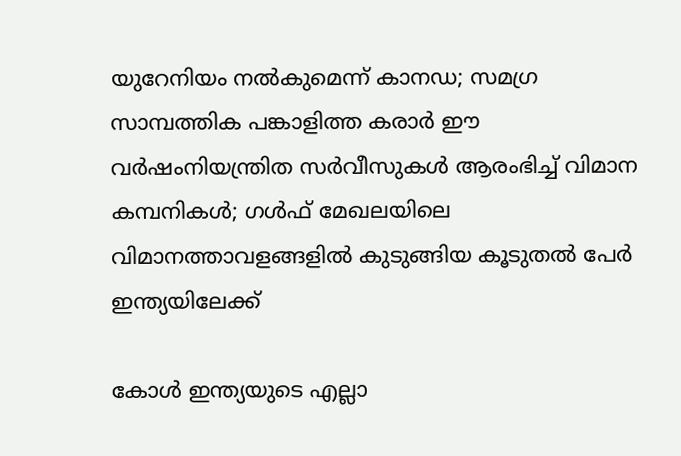യുറേനിയം നൽകുമെന്ന് കാനഡ; സമഗ്ര സാമ്പത്തിക പങ്കാളിത്ത കരാർ ഈ വർഷംനിയന്ത്രിത സർവീസുകൾ ആരംഭിച്ച് വിമാന കമ്പനികൾ; ഗൾഫ് മേഖലയിലെ വിമാനത്താവളങ്ങളിൽ കുടുങ്ങിയ കൂടുതൽ പേർ ഇന്ത്യയിലേക്ക്

കോൾ ഇന്ത്യയുടെ എല്ലാ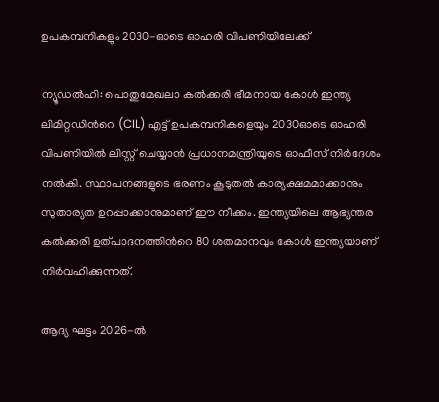ഉപകമ്പനികളും 2030-ഓടെ ഓഹരി വിപണിയിലേക്ക്

ന്യൂഡൽഹി: പൊതുമേഖലാ കൽക്കരി ഭീമനായ കോൾ ഇന്ത്യ ലിമിറ്റഡിന്‍റെ (CIL) എട്ട് ഉപകമ്പനികളെയും 2030ഓടെ ഓഹരി വിപണിയിൽ ലിസ്റ്റ് ചെയ്യാൻ പ്രധാനമന്ത്രിയുടെ ഓഫീസ് നിർദേശം നൽകി. സ്ഥാപനങ്ങളുടെ ഭരണം കൂടുതൽ കാര്യക്ഷമമാക്കാനും സുതാര്യത ഉറപ്പാക്കാനുമാണ് ഈ നീക്കം. ഇന്ത്യയിലെ ആഭ്യന്തര കൽക്കരി ഉത്പാദനത്തിന്‍റെ 80 ശതമാനവും കോൾ ഇന്ത്യയാണ് നിർവഹിക്കുന്നത്.

ആദ്യ ഘട്ടം 2026-ൽ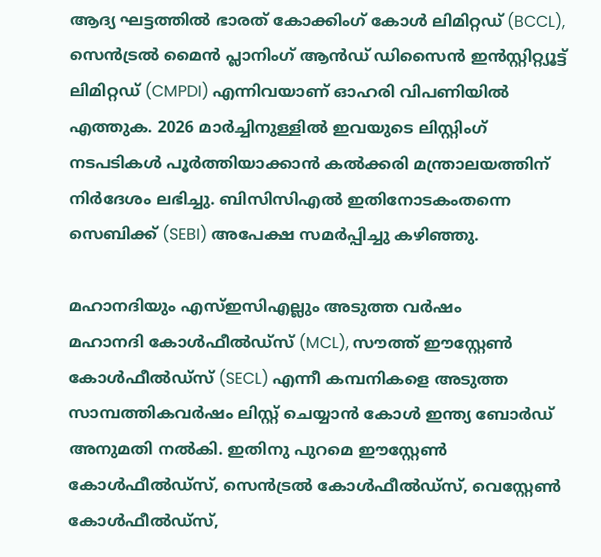ആദ്യ ഘട്ടത്തിൽ ഭാരത് കോക്കിംഗ് കോൾ ലിമിറ്റഡ് (BCCL), സെൻട്രൽ മൈൻ പ്ലാനിംഗ് ആൻഡ് ഡിസൈൻ ഇൻസ്റ്റിറ്റ്യൂട്ട് ലിമിറ്റഡ് (CMPDI) എന്നിവയാണ് ഓഹരി വിപണിയിൽ എത്തുക. 2026 മാർച്ചിനുള്ളിൽ ഇവയുടെ ലിസ്റ്റിംഗ് നടപടികൾ പൂർത്തിയാക്കാൻ കൽക്കരി മന്ത്രാലയത്തിന് നിർദേശം ലഭിച്ചു. ബിസിസിഎൽ ഇതിനോടകംതന്നെ സെബിക്ക് (SEBI) അപേക്ഷ സമർപ്പിച്ചു കഴിഞ്ഞു.

മഹാനദിയും എസ്ഇസിഎല്ലും അടുത്ത വർഷം
മഹാനദി കോൾഫീൽഡ്സ് (MCL), സൗത്ത് ഈസ്റ്റേൺ കോൾഫീൽഡ്സ് (SECL) എന്നീ കമ്പനികളെ അടുത്ത സാമ്പത്തികവർഷം ലിസ്റ്റ് ചെയ്യാൻ കോൾ ഇന്ത്യ ബോർഡ് അനുമതി നൽകി. ഇതിനു പുറമെ ഈസ്റ്റേൺ കോൾഫീൽഡ്സ്, സെൻട്രൽ കോൾഫീൽഡ്സ്, വെസ്റ്റേൺ കോൾഫീൽഡ്സ്,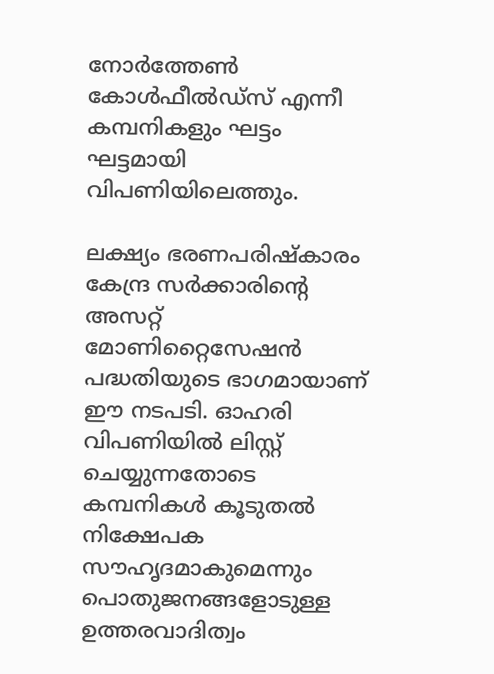നോർത്തേൺ കോൾഫീൽഡ്സ് എന്നീ കമ്പനികളും ഘട്ടം ഘട്ടമായി വിപണിയിലെത്തും.

ലക്ഷ്യം ഭരണപരിഷ്കാരം
കേന്ദ്ര സർക്കാരിന്‍റെ അസറ്റ് മോണിറ്റൈസേഷൻ പദ്ധതിയുടെ ഭാഗമായാണ് ഈ നടപടി. ഓഹരി വിപണിയിൽ ലിസ്റ്റ് ചെയ്യുന്നതോടെ കമ്പനികൾ കൂടുതൽ നിക്ഷേപക സൗഹൃദമാകുമെന്നും പൊതുജനങ്ങളോടുള്ള ഉത്തരവാദിത്വം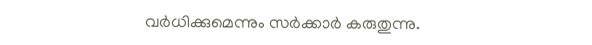വർധിക്കുമെന്നും സർക്കാർ കരുതുന്നു.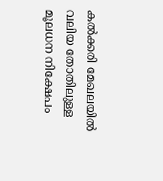കൽക്കരി മേഖലയിൽ വലിയ തോതിലുള്ള മൂലധന നിക്ഷേപം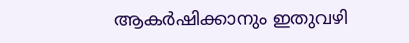ആകർഷിക്കാനും ഇതുവഴി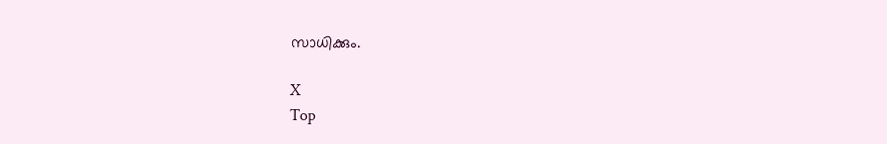സാധിക്കും.

X
Top